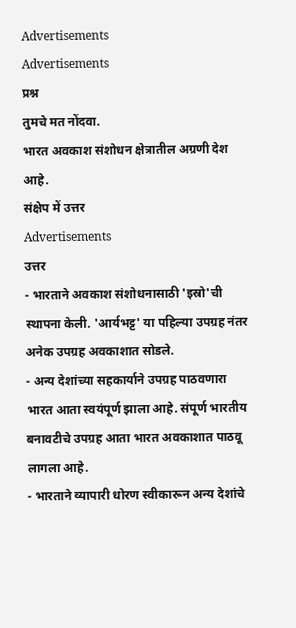Advertisements
Advertisements
प्रश्न
तुमचे मत नोंदवा.
भारत अवकाश संशोधन क्षेत्रातील अग्रणी देश आहे.
संक्षेप में उत्तर
Advertisements
उत्तर
- भारताने अवकाश संशोधनासाठी 'इस्रो'ची स्थापना केली. 'आर्यभट्ट' या पहिल्या उपग्रह नंतर अनेक उपग्रह अवकाशात सोडले.
- अन्य देशांच्या सहकार्याने उपग्रह पाठवणारा भारत आता स्वयंपूर्ण झाला आहे. संपूर्ण भारतीय बनावटीचे उपग्रह आता भारत अवकाशात पाठवू लागला आहे.
- भारताने व्यापारी धोरण स्वीकारून अन्य देशांचे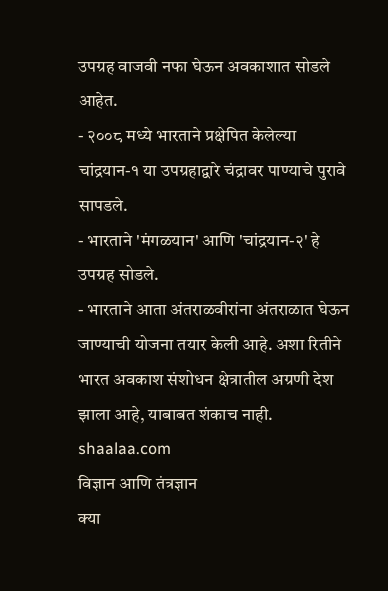उपग्रह वाजवी नफा घेऊन अवकाशात सोडले आहेत.
- २००८ मध्ये भारताने प्रक्षेपित केलेल्या चांद्रयान-१ या उपग्रहाद्वारे चंद्रावर पाण्याचे पुरावे सापडले.
- भारताने 'मंगळयान' आणि 'चांद्रयान-२' हे उपग्रह सोडले.
- भारताने आता अंतराळवीरांना अंतराळात घेऊन जाण्याची योजना तयार केली आहे. अशा रितीने भारत अवकाश संशोधन क्षेत्रातील अग्रणी देश झाला आहे, याबाबत शंकाच नाही.
shaalaa.com
विज्ञान आणि तंत्रज्ञान
क्या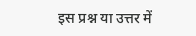इस प्रश्न या उत्तर में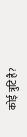कोई त्रुटि है?